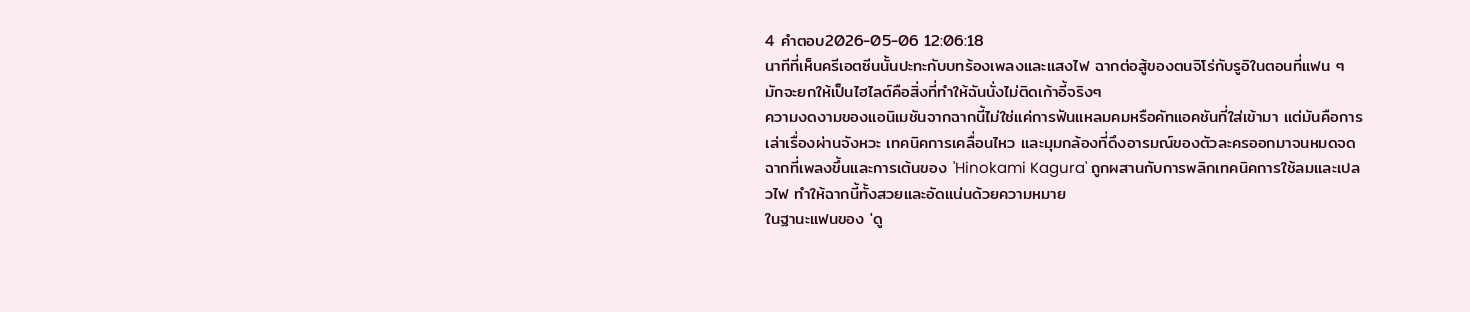4 คำตอบ2026-05-06 12:06:18
นาทีที่เห็นครีเอตซีนนั้นปะทะกับบทร้องเพลงและแสงไฟ ฉากต่อสู้ของตนจิโร่กับรูอิในตอนที่แฟน ๆ มักจะยกให้เป็นไฮไลต์คือสิ่งที่ทำให้ฉันนั่งไม่ติดเก้าอี้จริงๆ
ความงดงามของแอนิเมชันจากฉากนี้ไม่ใช่แค่การฟันแหลมคมหรือคัทแอคชันที่ใส่เข้ามา แต่มันคือการเล่าเรื่องผ่านจังหวะ เทคนิคการเคลื่อนไหว และมุมกล้องที่ดึงอารมณ์ของตัวละครออกมาจนหมดจด ฉากที่เพลงขึ้นและการเต้นของ 'Hinokami Kagura' ถูกผสานกับการพลิกเทคนิคการใช้ลมและเปลวไฟ ทำให้ฉากนี้ทั้งสวยและอัดแน่นด้วยความหมาย
ในฐานะแฟนของ 'ดู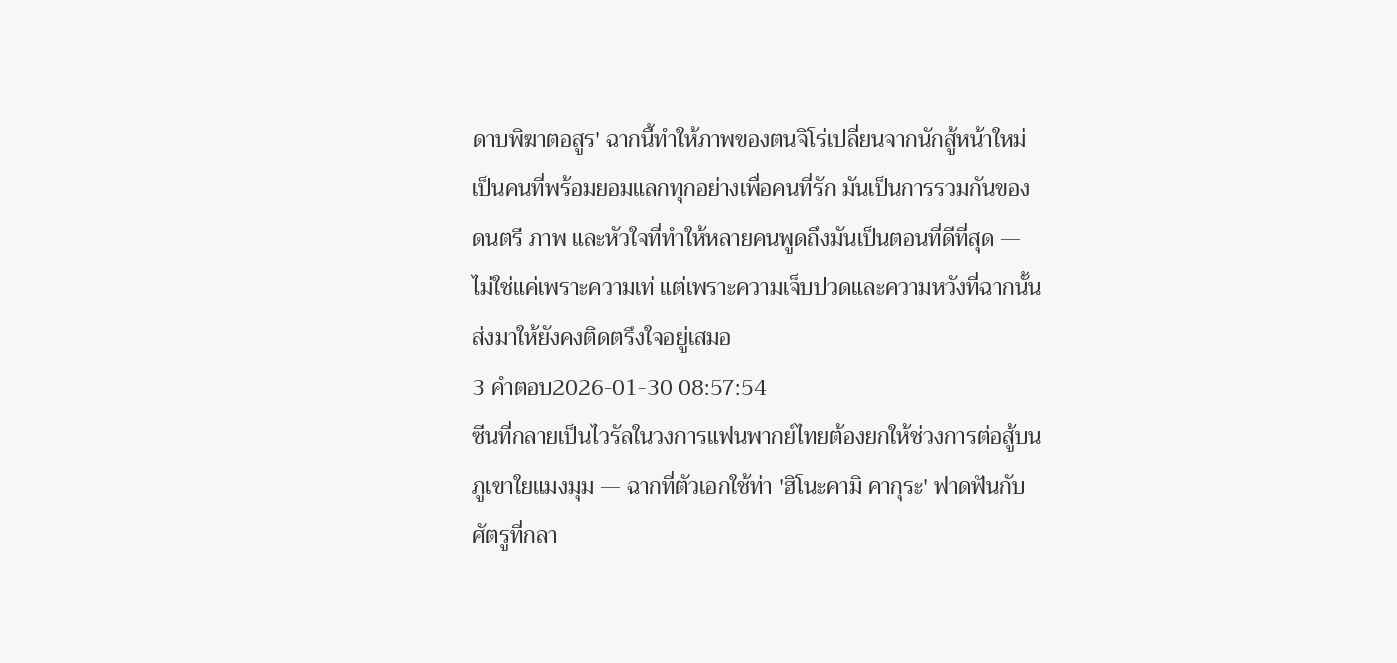ดาบพิฆาตอสูร' ฉากนี้ทำให้ภาพของตนจิโร่เปลี่ยนจากนักสู้หน้าใหม่เป็นคนที่พร้อมยอมแลกทุกอย่างเพื่อคนที่รัก มันเป็นการรวมกันของดนตรี ภาพ และหัวใจที่ทำให้หลายคนพูดถึงมันเป็นตอนที่ดีที่สุด — ไม่ใช่แค่เพราะความเท่ แต่เพราะความเจ็บปวดและความหวังที่ฉากนั้นส่งมาให้ยังคงติดตรึงใจอยู่เสมอ
3 คำตอบ2026-01-30 08:57:54
ซีนที่กลายเป็นไวรัลในวงการแฟนพากย์ไทยต้องยกให้ช่วงการต่อสู้บนภูเขาใยแมงมุม — ฉากที่ตัวเอกใช้ท่า 'ฮิโนะคามิ คากุระ' ฟาดฟันกับศัตรูที่กลา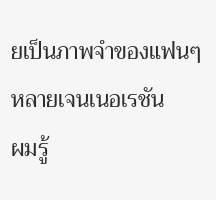ยเป็นภาพจำของแฟนๆ หลายเจนเนอเรชัน
ผมรู้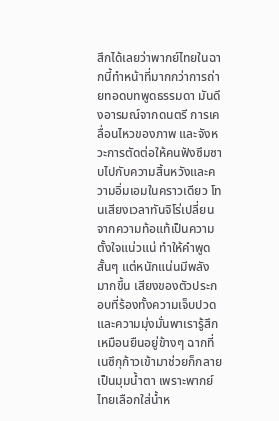สึกได้เลยว่าพากย์ไทยในฉากนี้ทำหน้าที่มากกว่าการถ่ายทอดบทพูดธรรมดา มันดึงอารมณ์จากดนตรี การเคลื่อนไหวของภาพ และจังหวะการตัดต่อให้คนฟังซึมซาบไปกับความสิ้นหวังและความอิ่มเอมในคราวเดียว โทนเสียงเวลาทันจิโร่เปลี่ยนจากความท้อแท้เป็นความตั้งใจแน่วแน่ ทำให้คำพูดสั้นๆ แต่หนักแน่นมีพลังมากขึ้น เสียงของตัวประกอบที่ร้องทั้งความเจ็บปวดและความมุ่งมั่นพาเรารู้สึกเหมือนยืนอยู่ข้างๆ ฉากที่เนซึกุก้าวเข้ามาช่วยก็กลายเป็นมุมน้ำตา เพราะพากย์ไทยเลือกใส่น้ำห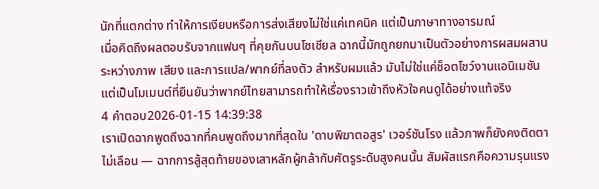นักที่แตกต่าง ทำให้การเงียบหรือการส่งเสียงไม่ใช่แค่เทคนิค แต่เป็นภาษาทางอารมณ์
เมื่อคิดถึงผลตอบรับจากแฟนๆ ที่คุยกันบนโซเชียล ฉากนี้มักถูกยกมาเป็นตัวอย่างการผสมผสานระหว่างภาพ เสียง และการแปล/พากย์ที่ลงตัว สำหรับผมแล้ว มันไม่ใช่แค่ช็อตโชว์งานแอนิเมชัน แต่เป็นโมเมนต์ที่ยืนยันว่าพากย์ไทยสามารถทำให้เรื่องราวเข้าถึงหัวใจคนดูได้อย่างแท้จริง
4 คำตอบ2026-01-15 14:39:38
เราเปิดฉากพูดถึงฉากที่คนพูดถึงมากที่สุดใน 'ดาบพิฆาตอสูร' เวอร์ชันโรง แล้วภาพก็ยังคงติดตาไม่เลือน — ฉากการสู้สุดท้ายของเสาหลักผู้กล้ากับศัตรูระดับสูงคนนั้น สัมผัสแรกคือความรุนแรง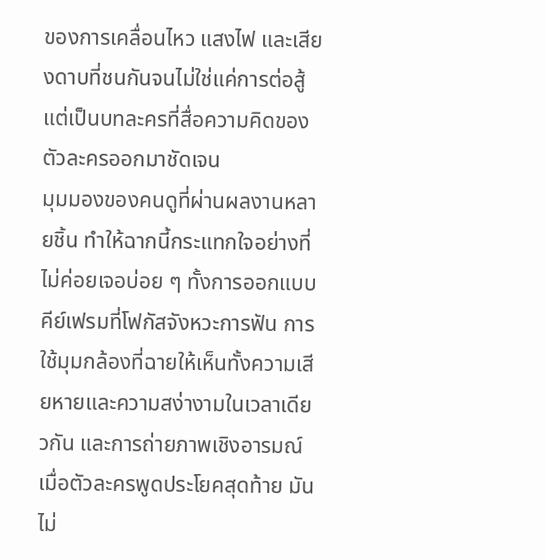ของการเคลื่อนไหว แสงไฟ และเสียงดาบที่ชนกันจนไม่ใช่แค่การต่อสู้ แต่เป็นบทละครที่สื่อความคิดของตัวละครออกมาชัดเจน
มุมมองของคนดูที่ผ่านผลงานหลายชิ้น ทำให้ฉากนี้กระแทกใจอย่างที่ไม่ค่อยเจอบ่อย ๆ ทั้งการออกแบบคีย์เฟรมที่โฟกัสจังหวะการฟัน การใช้มุมกล้องที่ฉายให้เห็นทั้งความเสียหายและความสง่างามในเวลาเดียวกัน และการถ่ายภาพเชิงอารมณ์เมื่อตัวละครพูดประโยคสุดท้าย มันไม่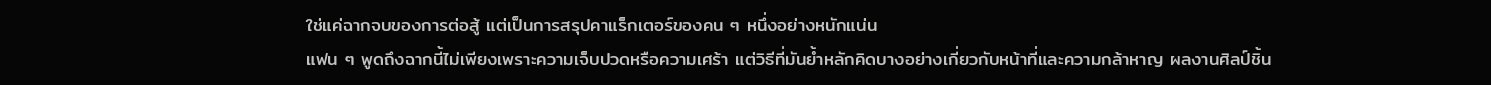ใช่แค่ฉากจบของการต่อสู้ แต่เป็นการสรุปคาแร็กเตอร์ของคน ๆ หนึ่งอย่างหนักแน่น
แฟน ๆ พูดถึงฉากนี้ไม่เพียงเพราะความเจ็บปวดหรือความเศร้า แต่วิธีที่มันย้ำหลักคิดบางอย่างเกี่ยวกับหน้าที่และความกล้าหาญ ผลงานศิลป์ชิ้น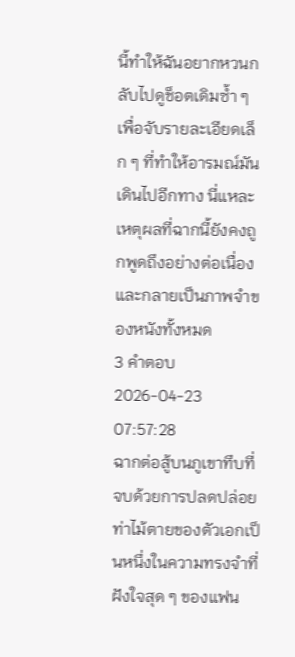นี้ทำให้ฉันอยากหวนกลับไปดูช็อตเดิมซ้ำ ๆ เพื่อจับรายละเอียดเล็ก ๆ ที่ทำให้อารมณ์มันเดินไปอีกทาง นี่แหละเหตุผลที่ฉากนี้ยังคงถูกพูดถึงอย่างต่อเนื่องและกลายเป็นภาพจำของหนังทั้งหมด
3 คำตอบ2026-04-23 07:57:28
ฉากต่อสู้บนภูเขาทึบที่จบด้วยการปลดปล่อยท่าไม้ตายของตัวเอกเป็นหนึ่งในความทรงจำที่ฝังใจสุด ๆ ของแฟน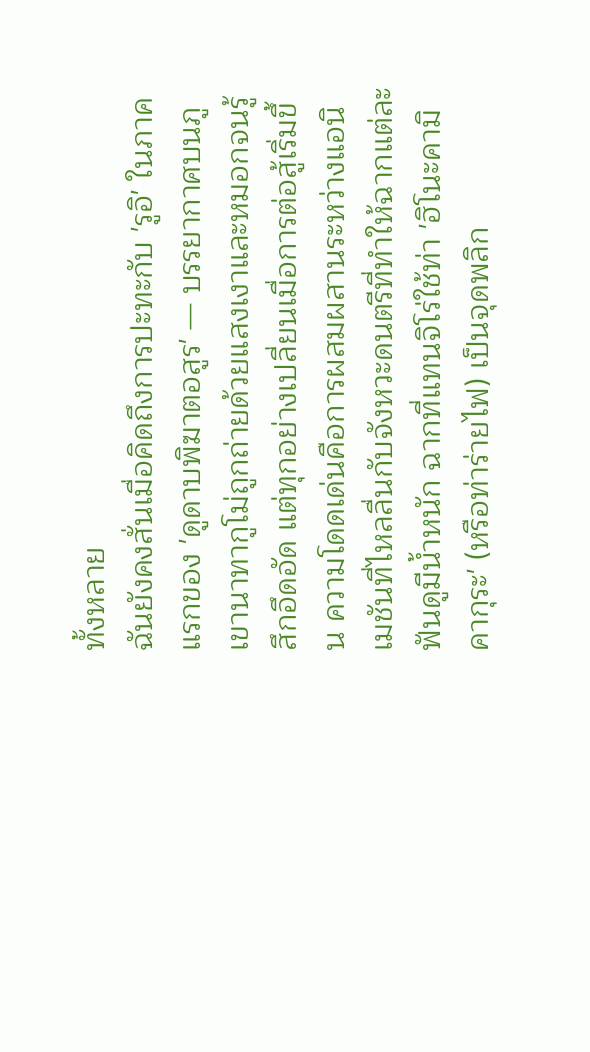ทั้งหลาย
ฉันยังคงสั่นเมื่อคิดถึงการปะทะกับ 'รูอิ' ในภาคแรกของ 'ดูดาบพิฆาตอสูร' — บรรยากาศบนภูเขานาทากูโม่ถูกถ่ายด้วยแสงเงาและหมอกจนรู้สึกอึดอัด แต่ทุกอย่างเปลี่ยนเมื่อการต่อสู้เริ่มขึ้น ความโดดเด่นคือการผสมผสานระหว่างแอนิเมชันที่ไหลลื่นกับจังหวะดนตรีที่ทำให้ฉากแต่ละฟันดูมีน้ำหนัก ฉากที่แทนจิโร่ใช้ท่า 'ฮิโนะคามิ คากุระ' (หรือท่าร่ายไฟ) เป็นจุดพลิก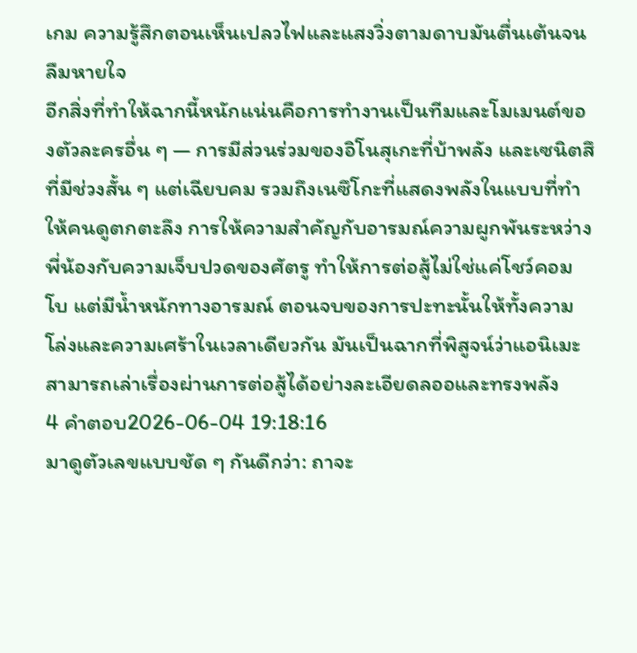เกม ความรู้สึกตอนเห็นเปลวไฟและแสงวิ่งตามดาบมันตื่นเต้นจนลืมหายใจ
อีกสิ่งที่ทำให้ฉากนี้หนักแน่นคือการทำงานเป็นทีมและโมเมนต์ของตัวละครอื่น ๆ — การมีส่วนร่วมของอิโนสุเกะที่บ้าพลัง และเซนิตสึที่มีช่วงสั้น ๆ แต่เฉียบคม รวมถึงเนซึโกะที่แสดงพลังในแบบที่ทำให้คนดูตกตะลึง การให้ความสำคัญกับอารมณ์ความผูกพันระหว่างพี่น้องกับความเจ็บปวดของศัตรู ทำให้การต่อสู้ไม่ใช่แค่โชว์คอมโบ แต่มีน้ำหนักทางอารมณ์ ตอนจบของการปะทะนั้นให้ทั้งความโล่งและความเศร้าในเวลาเดียวกัน มันเป็นฉากที่พิสูจน์ว่าแอนิเมะสามารถเล่าเรื่องผ่านการต่อสู้ได้อย่างละเอียดลออและทรงพลัง
4 คำตอบ2026-06-04 19:18:16
มาดูตัวเลขแบบชัด ๆ กันดีกว่า: ถาจะ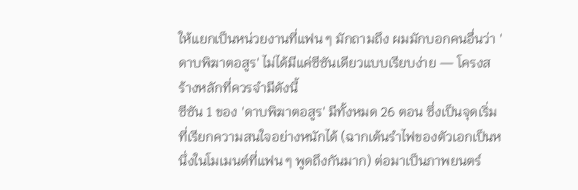ให้แยกเป็นหน่วยงานที่แฟน ๆ มักถามถึง ผมมักบอกคนอื่นว่า 'ดาบพิฆาตอสูร' ไม่ได้มีแค่ซีซันเดียวแบบเรียบง่าย — โครงสร้างหลักที่ควรจำมีดังนี้
ซีซัน 1 ของ 'ดาบพิฆาตอสูร' มีทั้งหมด 26 ตอน ซึ่งเป็นจุดเริ่มที่เรียกความสนใจอย่างหนักได้ (ฉากเต้นรำไฟของตัวเอกเป็นหนึ่งในโมเมนต์ที่แฟน ๆ พูดถึงกันมาก) ต่อมาเป็นภาพยนตร์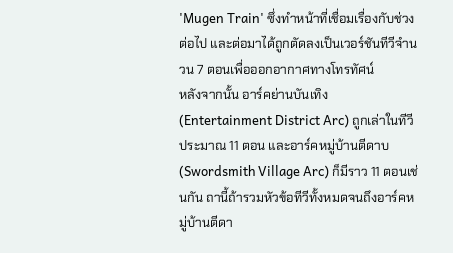'Mugen Train' ซึ่งทำหน้าที่เชื่อมเรื่องกับช่วงต่อไป และต่อมาได้ถูกตัดลงเป็นเวอร์ชันทีวีจำนวน 7 ตอนเพื่อออกอากาศทางโทรทัศน์
หลังจากนั้น อาร์คย่านบันเทิง (Entertainment District Arc) ถูกเล่าในทีวีประมาณ 11 ตอน และอาร์คหมู่บ้านตีดาบ (Swordsmith Village Arc) ก็มีราว 11 ตอนเช่นกัน ถานี้ถ้ารวมหัวข้อทีวีทั้งหมดจนถึงอาร์คหมู่บ้านตีดา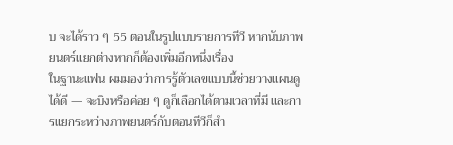บ จะได้ราว ๆ 55 ตอนในรูปแบบรายการทีวี หากนับภาพยนตร์แยกต่างหากก็ต้องเพิ่มอีกหนึ่งเรื่อง
ในฐานะแฟน ผมมองว่าการรู้ตัวเลขแบบนี้ช่วยวางแผนดูได้ดี — จะบิงหรือค่อย ๆ ดูก็เลือกได้ตามเวลาที่มี และการแยกระหว่างภาพยนตร์กับตอนทีวีก็สำ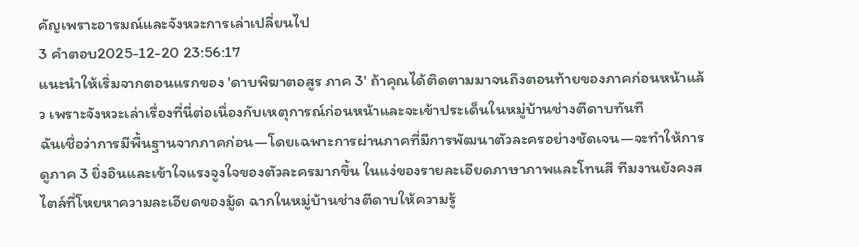คัญเพราะอารมณ์และจังหวะการเล่าเปลี่ยนไป
3 คำตอบ2025-12-20 23:56:17
แนะนำให้เริ่มจากตอนแรกของ 'ดาบพิฆาตอสูร ภาค 3' ถ้าคุณได้ติดตามมาจนถึงตอนท้ายของภาคก่อนหน้าแล้ว เพราะจังหวะเล่าเรื่องที่นี่ต่อเนื่องกับเหตุการณ์ก่อนหน้าและจะเข้าประเด็นในหมู่บ้านช่างตีดาบทันที
ฉันเชื่อว่าการมีพื้นฐานจากภาคก่อน—โดยเฉพาะการผ่านภาคที่มีการพัฒนาตัวละครอย่างชัดเจน—จะทำให้การดูภาค 3 ยิ่งอินและเข้าใจแรงจูงใจของตัวละครมากขึ้น ในแง่ของรายละเอียดภาษาภาพและโทนสี ทีมงานยังคงสไตล์ที่โหยหาความละเอียดของมู้ด ฉากในหมู่บ้านช่างตีดาบให้ความรู้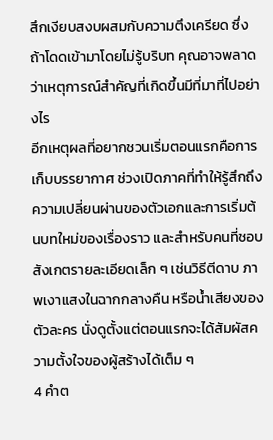สึกเงียบสงบผสมกับความตึงเครียด ซึ่งถ้าโดดเข้ามาโดยไม่รู้บริบท คุณอาจพลาดว่าเหตุการณ์สำคัญที่เกิดขึ้นมีที่มาที่ไปอย่างไร
อีกเหตุผลที่อยากชวนเริ่มตอนแรกคือการเก็บบรรยากาศ ช่วงเปิดภาคที่ทำให้รู้สึกถึงความเปลี่ยนผ่านของตัวเอกและการเริ่มต้นบทใหม่ของเรื่องราว และสำหรับคนที่ชอบสังเกตรายละเอียดเล็ก ๆ เช่นวิธีตีดาบ ภาพเงาแสงในฉากกลางคืน หรือน้ำเสียงของตัวละคร นั่งดูตั้งแต่ตอนแรกจะได้สัมผัสความตั้งใจของผู้สร้างได้เต็ม ๆ
4 คำต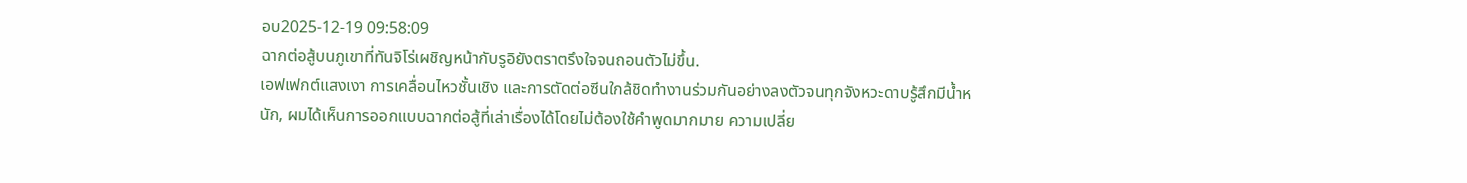อบ2025-12-19 09:58:09
ฉากต่อสู้บนภูเขาที่ทันจิโร่เผชิญหน้ากับรูอิยังตราตรึงใจจนถอนตัวไม่ขึ้น.
เอฟเฟกต์แสงเงา การเคลื่อนไหวชั้นเชิง และการตัดต่อซีนใกล้ชิดทำงานร่วมกันอย่างลงตัวจนทุกจังหวะดาบรู้สึกมีน้ำหนัก, ผมได้เห็นการออกแบบฉากต่อสู้ที่เล่าเรื่องได้โดยไม่ต้องใช้คำพูดมากมาย ความเปลี่ย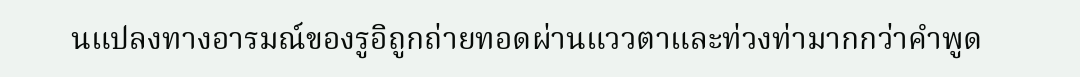นแปลงทางอารมณ์ของรูอิถูกถ่ายทอดผ่านแววตาและท่วงท่ามากกว่าคำพูด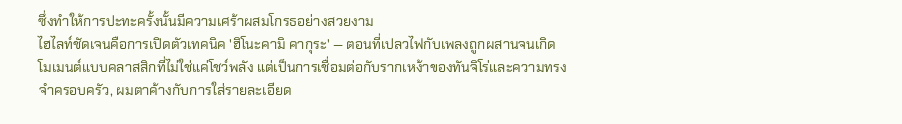ซึ่งทำให้การปะทะครั้งนั้นมีความเศร้าผสมโกรธอย่างสวยงาม
ไฮไลท์ชัดเจนคือการเปิดตัวเทคนิค 'ฮิโนะคามิ คากุระ' — ตอนที่เปลวไฟกับเพลงถูกผสานจนเกิดโมเมนต์แบบคลาสสิกที่ไม่ใช่แค่โชว์พลัง แต่เป็นการเชื่อมต่อกับรากเหง้าของทันจิโร่และความทรงจำครอบครัว, ผมตาค้างกับการใส่รายละเอียด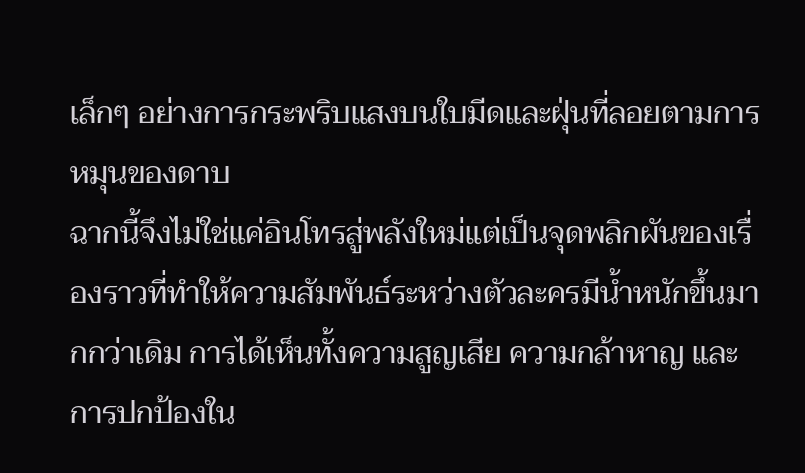เล็กๆ อย่างการกระพริบแสงบนใบมีดและฝุ่นที่ลอยตามการหมุนของดาบ
ฉากนี้จึงไม่ใช่แค่อินโทรสู่พลังใหม่แต่เป็นจุดพลิกผันของเรื่องราวที่ทำให้ความสัมพันธ์ระหว่างตัวละครมีน้ำหนักขึ้นมากกว่าเดิม การได้เห็นทั้งความสูญเสีย ความกล้าหาญ และการปกป้องใน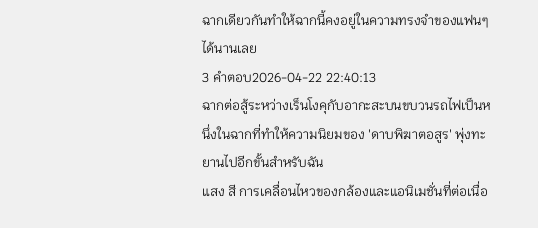ฉากเดียวกันทำให้ฉากนี้คงอยู่ในความทรงจำของแฟนๆ ได้นานเลย
3 คำตอบ2026-04-22 22:40:13
ฉากต่อสู้ระหว่างเร็นโงคุกับอากะสะบนขบวนรถไฟเป็นหนึ่งในฉากที่ทำให้ความนิยมของ 'ดาบพิฆาตอสูร' พุ่งทะยานไปอีกขั้นสำหรับฉัน
แสง สี การเคลื่อนไหวของกล้องและแอนิเมชั่นที่ต่อเนื่อ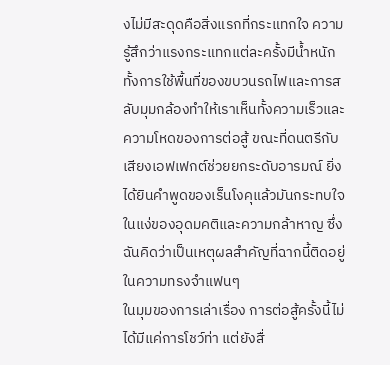งไม่มีสะดุดคือสิ่งแรกที่กระแทกใจ ความรู้สึกว่าแรงกระแทกแต่ละครั้งมีน้ำหนัก ทั้งการใช้พื้นที่ของขบวนรถไฟและการสลับมุมกล้องทำให้เราเห็นทั้งความเร็วและความโหดของการต่อสู้ ขณะที่ดนตรีกับเสียงเอฟเฟกต์ช่วยยกระดับอารมณ์ ยิ่งได้ยินคำพูดของเร็นโงคุแล้วมันกระทบใจในแง่ของอุดมคติและความกล้าหาญ ซึ่งฉันคิดว่าเป็นเหตุผลสำคัญที่ฉากนี้ติดอยู่ในความทรงจำแฟนๆ
ในมุมของการเล่าเรื่อง การต่อสู้ครั้งนี้ไม่ได้มีแค่การโชว์ท่า แต่ยังสื่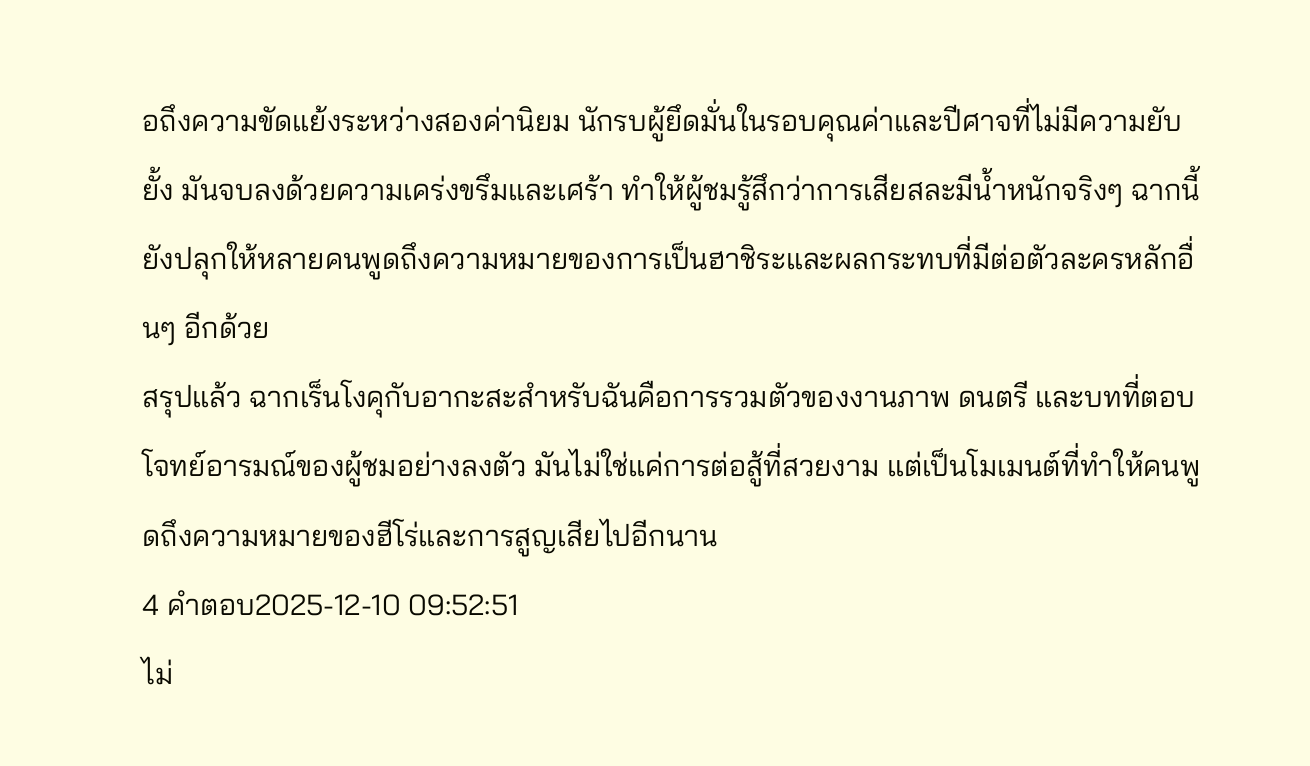อถึงความขัดแย้งระหว่างสองค่านิยม นักรบผู้ยึดมั่นในรอบคุณค่าและปีศาจที่ไม่มีความยับยั้ง มันจบลงด้วยความเคร่งขรึมและเศร้า ทำให้ผู้ชมรู้สึกว่าการเสียสละมีน้ำหนักจริงๆ ฉากนี้ยังปลุกให้หลายคนพูดถึงความหมายของการเป็นฮาชิระและผลกระทบที่มีต่อตัวละครหลักอื่นๆ อีกด้วย
สรุปแล้ว ฉากเร็นโงคุกับอากะสะสำหรับฉันคือการรวมตัวของงานภาพ ดนตรี และบทที่ตอบโจทย์อารมณ์ของผู้ชมอย่างลงตัว มันไม่ใช่แค่การต่อสู้ที่สวยงาม แต่เป็นโมเมนต์ที่ทำให้คนพูดถึงความหมายของฮีโร่และการสูญเสียไปอีกนาน
4 คำตอบ2025-12-10 09:52:51
ไม่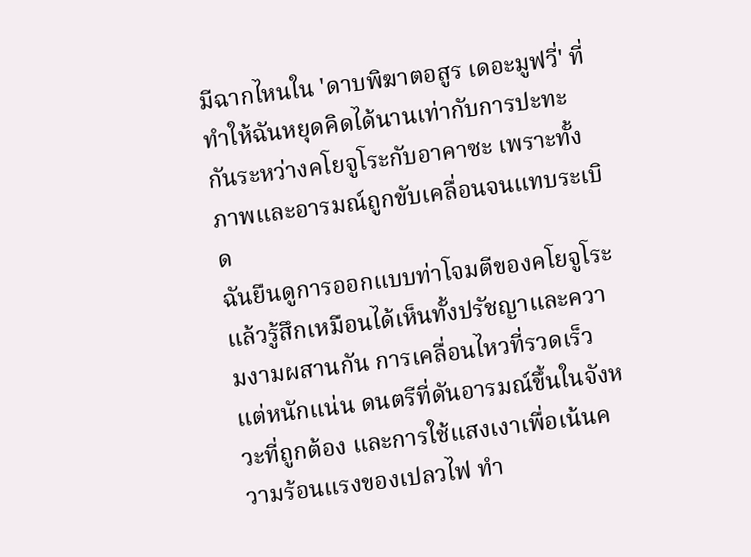มีฉากไหนใน 'ดาบพิฆาตอสูร เดอะมูฟวี่' ที่ทำให้ฉันหยุดคิดได้นานเท่ากับการปะทะกันระหว่างคโยจูโระกับอาคาซะ เพราะทั้งภาพและอารมณ์ถูกขับเคลื่อนจนแทบระเบิด
ฉันยืนดูการออกแบบท่าโจมตีของคโยจูโระแล้วรู้สึกเหมือนได้เห็นทั้งปรัชญาและความงามผสานกัน การเคลื่อนไหวที่รวดเร็วแต่หนักแน่น ดนตรีที่ดันอารมณ์ขึ้นในจังหวะที่ถูกต้อง และการใช้แสงเงาเพื่อเน้นความร้อนแรงของเปลวไฟ ทำ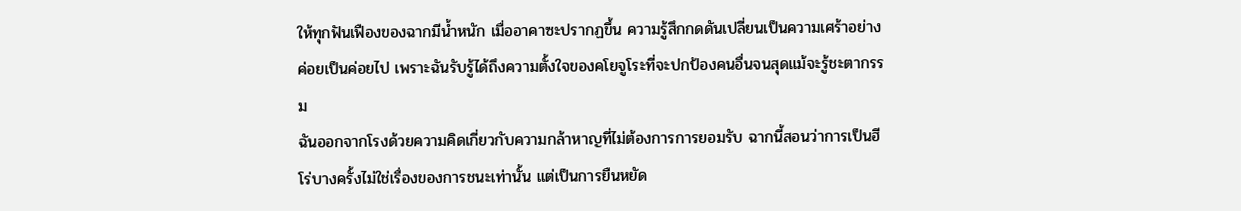ให้ทุกฟันเฟืองของฉากมีน้ำหนัก เมื่ออาคาซะปรากฏขึ้น ความรู้สึกกดดันเปลี่ยนเป็นความเศร้าอย่างค่อยเป็นค่อยไป เพราะฉันรับรู้ได้ถึงความตั้งใจของคโยจูโระที่จะปกป้องคนอื่นจนสุดแม้จะรู้ชะตากรรม
ฉันออกจากโรงด้วยความคิดเกี่ยวกับความกล้าหาญที่ไม่ต้องการการยอมรับ ฉากนี้สอนว่าการเป็นฮีโร่บางครั้งไม่ใช่เรื่องของการชนะเท่านั้น แต่เป็นการยืนหยัด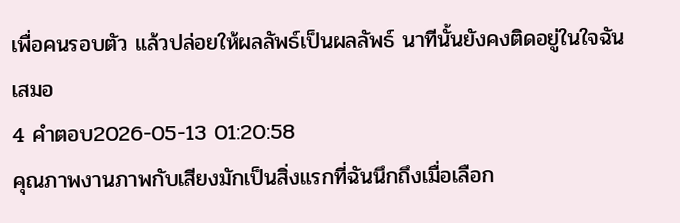เพื่อคนรอบตัว แล้วปล่อยให้ผลลัพธ์เป็นผลลัพธ์ นาทีนั้นยังคงติดอยู่ในใจฉันเสมอ
4 คำตอบ2026-05-13 01:20:58
คุณภาพงานภาพกับเสียงมักเป็นสิ่งแรกที่ฉันนึกถึงเมื่อเลือก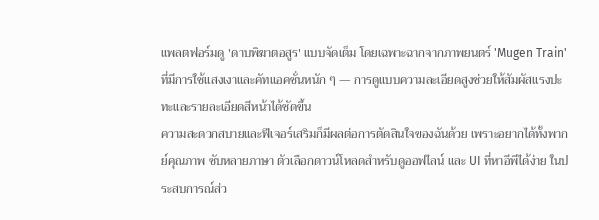แพลตฟอร์มดู 'ดาบพิฆาตอสูร' แบบจัดเต็ม โดยเฉพาะฉากจากภาพยนตร์ 'Mugen Train' ที่มีการใช้แสงเงาและคัทแอคชั่นหนัก ๆ — การดูแบบความละเอียดสูงช่วยให้สัมผัสแรงปะทะและรายละเอียดสีหน้าได้ชัดขึ้น
ความสะดวกสบายและฟีเจอร์เสริมก็มีผลต่อการตัดสินใจของฉันด้วย เพราะอยากได้ทั้งพากย์คุณภาพ ซับหลายภาษา ตัวเลือกดาวน์โหลดสำหรับดูออฟไลน์ และ UI ที่หาอีพีได้ง่าย ในประสบการณ์ส่ว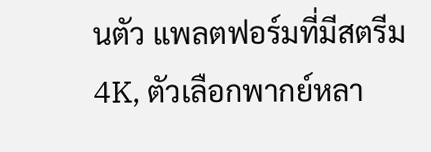นตัว แพลตฟอร์มที่มีสตรีม 4K, ตัวเลือกพากย์หลา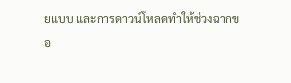ยแบบ และการดาวน์โหลดทำให้ช่วงฉากขอ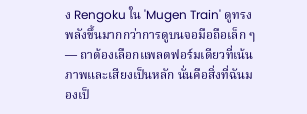ง Rengoku ใน 'Mugen Train' ดูทรงพลังขึ้นมากกว่าการดูบนจอมือถือเล็ก ๆ — ถาต้องเลือกแพลตฟอร์มเดียวที่เน้นภาพและเสียงเป็นหลัก นั่นคือสิ่งที่ฉันมองเป็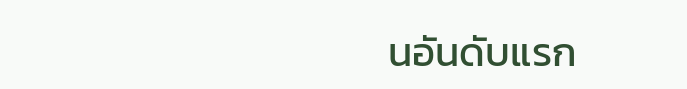นอันดับแรก